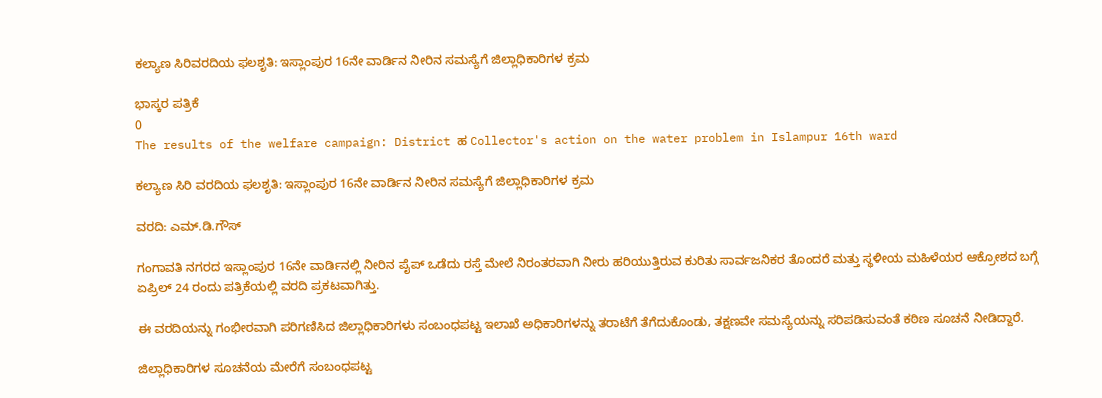ಕಲ್ಯಾಣ ಸಿರಿವರದಿಯ ಫಲಶೃತಿ: ಇಸ್ಲಾಂಪುರ 16ನೇ ವಾರ್ಡಿನ ನೀರಿನ ಸಮಸ್ಯೆಗೆ ಜಿಲ್ಲಾಧಿಕಾರಿಗಳ ಕ್ರಮ

ಭಾಸ್ಕರ ಪತ್ರಿಕೆ
0
The results of the welfare campaign: District ಹ Collector's action on the water problem in Islampur 16th ward

ಕಲ್ಯಾಣ ಸಿರಿ ವರದಿಯ ಫಲಶೃತಿ: ಇಸ್ಲಾಂಪುರ 16ನೇ ವಾರ್ಡಿನ ನೀರಿನ ಸಮಸ್ಯೆಗೆ ಜಿಲ್ಲಾಧಿಕಾರಿಗಳ ಕ್ರಮ

ವರದಿ: ಎಮ್.ಡಿ.ಗೌಸ್

ಗಂಗಾವತಿ ನಗರದ ಇಸ್ಲಾಂಪುರ 16ನೇ ವಾರ್ಡಿನಲ್ಲಿ ನೀರಿನ ಪೈಪ್ ಒಡೆದು ರಸ್ತೆ ಮೇಲೆ ನಿರಂತರವಾಗಿ ನೀರು ಹರಿಯುತ್ತಿರುವ ಕುರಿತು ಸಾರ್ವಜನಿಕರ ತೊಂದರೆ ಮತ್ತು ಸ್ಥಳೀಯ ಮಹಿಳೆಯರ ಆಕ್ರೋಶದ ಬಗ್ಗೆ ಏಪ್ರಿಲ್ 24 ರಂದು ಪತ್ರಿಕೆಯಲ್ಲಿ ವರದಿ ಪ್ರಕಟವಾಗಿತ್ತು.

ಈ ವರದಿಯನ್ನು ಗಂಭೀರವಾಗಿ ಪರಿಗಣಿಸಿದ ಜಿಲ್ಲಾಧಿಕಾರಿಗಳು ಸಂಬಂಧಪಟ್ಟ ಇಲಾಖೆ ಅಧಿಕಾರಿಗಳನ್ನು ತರಾಟೆಗೆ ತೆಗೆದುಕೊಂಡು, ತಕ್ಷಣವೇ ಸಮಸ್ಯೆಯನ್ನು ಸರಿಪಡಿಸುವಂತೆ ಕಠಿಣ ಸೂಚನೆ ನೀಡಿದ್ದಾರೆ.

ಜಿಲ್ಲಾಧಿಕಾರಿಗಳ ಸೂಚನೆಯ ಮೇರೆಗೆ ಸಂಬಂಧಪಟ್ಟ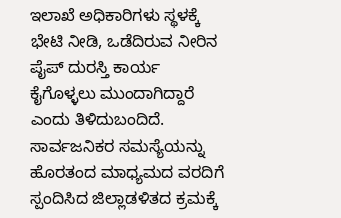ಇಲಾಖೆ ಅಧಿಕಾರಿಗಳು ಸ್ಥಳಕ್ಕೆ ಭೇಟಿ ನೀಡಿ, ಒಡೆದಿರುವ ನೀರಿನ ಪೈಪ್ ದುರಸ್ತಿ ಕಾರ್ಯ ಕೈಗೊಳ್ಳಲು ಮುಂದಾಗಿದ್ದಾರೆ ಎಂದು ತಿಳಿದುಬಂದಿದೆ.
ಸಾರ್ವಜನಿಕರ ಸಮಸ್ಯೆಯನ್ನು ಹೊರತಂದ ಮಾಧ್ಯಮದ ವರದಿಗೆ ಸ್ಪಂದಿಸಿದ ಜಿಲ್ಲಾಡಳಿತದ ಕ್ರಮಕ್ಕೆ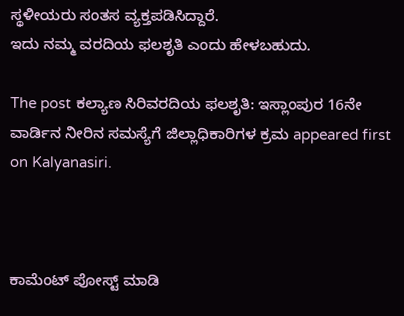ಸ್ಥಳೀಯರು ಸಂತಸ ವ್ಯಕ್ತಪಡಿಸಿದ್ದಾರೆ.
ಇದು ನಮ್ಮ ವರದಿಯ ಫಲಶೃತಿ ಎಂದು ಹೇಳಬಹುದು.

The post ಕಲ್ಯಾಣ ಸಿರಿವರದಿಯ ಫಲಶೃತಿ: ಇಸ್ಲಾಂಪುರ 16ನೇ ವಾರ್ಡಿನ ನೀರಿನ ಸಮಸ್ಯೆಗೆ ಜಿಲ್ಲಾಧಿಕಾರಿಗಳ ಕ್ರಮ appeared first on Kalyanasiri.



ಕಾಮೆಂಟ್‌‌ ಪೋಸ್ಟ್‌ ಮಾಡಿ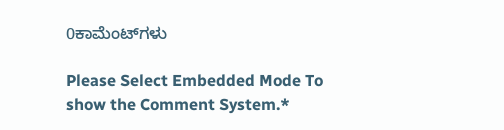0ಕಾಮೆಂಟ್‌ಗಳು

Please Select Embedded Mode To show the Comment System.*